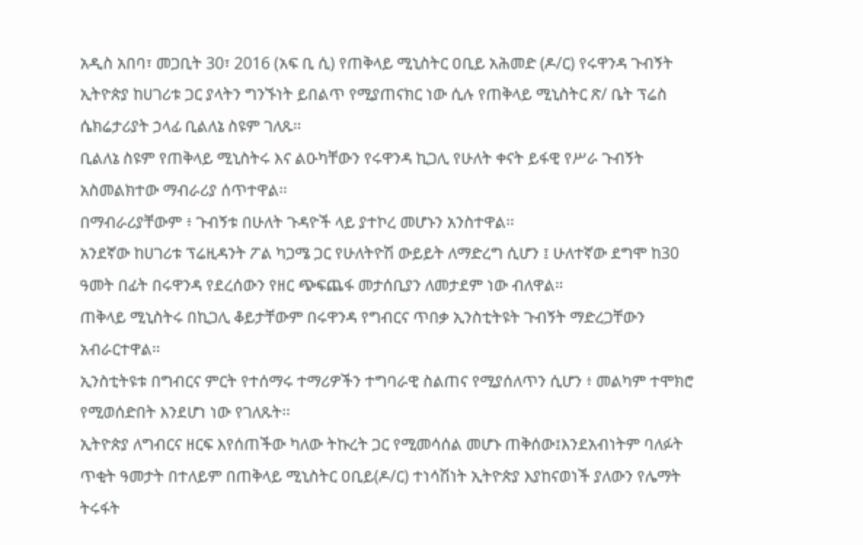አዲስ አበባ፣ መጋቢት 30፣ 2016 (አፍ ቢ ሲ) የጠቅላይ ሚኒስትር ዐቢይ አሕመድ (ዶ/ር) የሩዋንዳ ጉብኝት ኢትዮጵያ ከሀገሪቱ ጋር ያላትን ግንኙነት ይበልጥ የሚያጠናክር ነው ሲሉ የጠቅላይ ሚኒስትር ጽ/ ቤት ፕሬስ ሴክሬታሪያት ኃላፊ ቢልለኔ ስዩም ገለጹ፡፡
ቢልለኔ ስዩም የጠቅላይ ሚኒስትሩ እና ልዑካቸውን የሩዋንዳ ኪጋሊ የሁለት ቀናት ይፋዊ የሥራ ጉብኝት አስመልክተው ማብራሪያ ሰጥተዋል፡፡
በማብራሪያቸውም ፥ ጉብኝቱ በሁለት ጉዳዮች ላይ ያተኮረ መሆኑን አንስተዋል፡፡
አንደኛው ከሀገሪቱ ፕሬዚዳንት ፖል ካጋሜ ጋር የሁለትዮሽ ውይይት ለማድረግ ሲሆን ፤ ሁለተኛው ደግሞ ከ30 ዓመት በፊት በሩዋንዳ የደረሰውን የዘር ጭፍጨፋ መታሰቢያን ለመታደም ነው ብለዋል፡፡
ጠቅላይ ሚኒስትሩ በኪጋሊ ቆይታቸውም በሩዋንዳ የግብርና ጥበቃ ኢንስቲትዩት ጉብኝት ማድረጋቸውን አብራርተዋል፡፡
ኢንስቲትዩቱ በግብርና ምርት የተሰማሩ ተማሪዎችን ተግባራዊ ስልጠና የሚያሰለጥን ሲሆን ፥ መልካም ተሞክሮ የሚወሰድበት እንደሆነ ነው የገለጹት፡፡
ኢትዮጵያ ለግብርና ዘርፍ እየሰጠችው ካለው ትኩረት ጋር የሚመሳሰል መሆኑ ጠቅሰው፤እንደአብነትም ባለፉት ጥቂት ዓመታት በተለይም በጠቅላይ ሚኒስትር ዐቢይ(ዶ/ር) ተነሳሽነት ኢትዮጵያ እያከናወነች ያለውን የሌማት ትሩፋት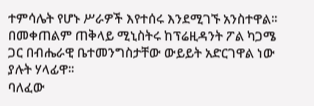ተምሳሌት የሆኑ ሥራዎች እየተሰሩ እንደሚገኙ አንስተዋል፡፡
በመቀጠልም ጠቅላይ ሚኒስትሩ ከፕሬዚዳንት ፖል ካጋሜ ጋር በብሔራዊ ቤተመንግስታቸው ውይይት አድርገዋል ነው ያሉት ሃላፊዋ፡፡
ባለፈው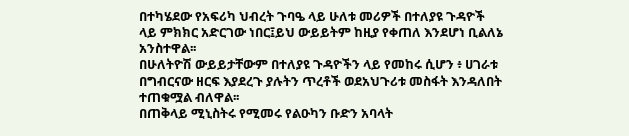በተካሄደው የአፍሪካ ህብረት ጉባዔ ላይ ሁለቱ መሪዎች በተለያዩ ጉዳዮች ላይ ምክክር አድርገው ነበር፤ይህ ውይይትም ከዚያ የቀጠለ እንደሆነ ቢልለኔ አንስተዋል፡፡
በሁለትዮሽ ውይይታቸውም በተለያዩ ጉዳዮችን ላይ የመከሩ ሲሆን ፥ ሀገራቱ በግብርናው ዘርፍ እያደረጉ ያሉትን ጥረቶች ወደአህጉሪቱ መስፋት እንዳለበት ተጠቁሟል ብለዋል፡፡
በጠቅላይ ሚኒስትሩ የሚመሩ የልዑካን ቡድን አባላት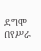ደግሞ በየሥራ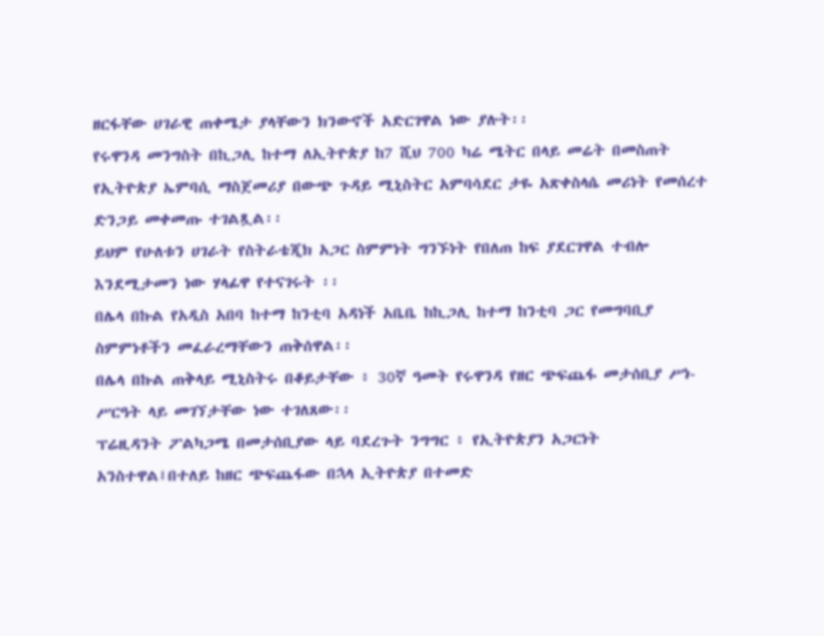ዘርፋቸው ሀገራዊ ጠቀሜታ ያላቸውን ክንውኖች አድርገዋል ነው ያሉት፡፡
የሩዋንዳ መንግስት በኪጋሊ ከተማ ለኢትዮጵያ ከ7 ሺህ 700 ካሬ ሜትር በላይ መሬት በመስጠት የኢትዮጵያ ኤምባሲ ማስጀመሪያ በውጭ ጉዳይ ሚኒስትር አምባሳደር ታዬ አጽቀስላሴ መሪነት የመሰረተ ድንጋይ መቀመጡ ተገልጿል፡፡
ይህም የሁለቱን ሀገራት የስትራቴጂክ አጋር ስምምነት ግንኙነት የበለጠ ከፍ ያደርገዋል ተብሎ እንደሚታመን ነው ሃላፊዋ የተናገሩት ፡፡
በሌላ በኩል የአዲስ አበባ ከተማ ከንቲባ አዳነች አቤቤ ከኪጋሊ ከተማ ከንቲባ ጋር የመግባቢያ ስምምነቶችን መፈራረማቸውን ጠቅሰዋል፡፡
በሌላ በኩል ጠቅላይ ሚኒስትሩ በቆይታቸው ፥ 30ኛ ዓመት የሩዋንዳ የዘር ጭፍጨፋ መታሰቢያ ሥነ-ሥርዓት ላይ መገኘታቸው ነው ተገለጸው፡፡
ፕሬዚዳንት ፖልካጋሜ በመታሰቢያው ላይ ባደረጉት ንግግር ፥ የኢትዮጵያን አጋርነት አንስተዋል፤በተለይ ከዘር ጭፍጨፋው በኋላ ኢትዮጵያ በተመድ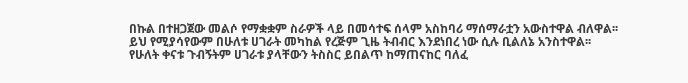በኩል በተዘጋጀው መልሶ የማቋቋም ስራዎች ላይ በመሳተፍ ሰላም አስከባሪ ማሰማራቷን አውስተዋል ብለዋል፡፡
ይህ የሚያሳየውም በሁለቱ ሀገራት መካከል የረጅም ጊዜ ትብብር እንደነበረ ነው ሲሉ ቢልለኔ አንስተዋል፡፡
የሁለት ቀናቱ ጉብኝትም ሀገራቱ ያላቸውን ትስስር ይበልጥ ከማጠናከር ባለፈ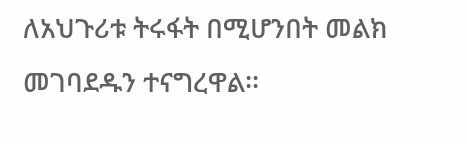ለአህጉሪቱ ትሩፋት በሚሆንበት መልክ መገባደዱን ተናግረዋል፡፡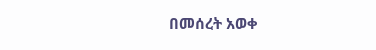በመሰረት አወቀ